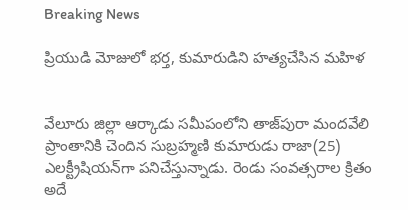Breaking News

ప్రియుడి మోజులో భర్త, కుమారుడిని హత్యచేసిన మహిళ


వేలూరు జిల్లా ఆర్కాడు సమీపంలోని తాజ్‌పురా మందవేలి ప్రాంతానికి చెందిన సుబ్రహ్మణి కుమారుడు రాజా(25) ఎలక్ట్రీషియన్‌‌గా పనిచేస్తున్నాడు. రెండు సంవత్సరాల క్రితం అదే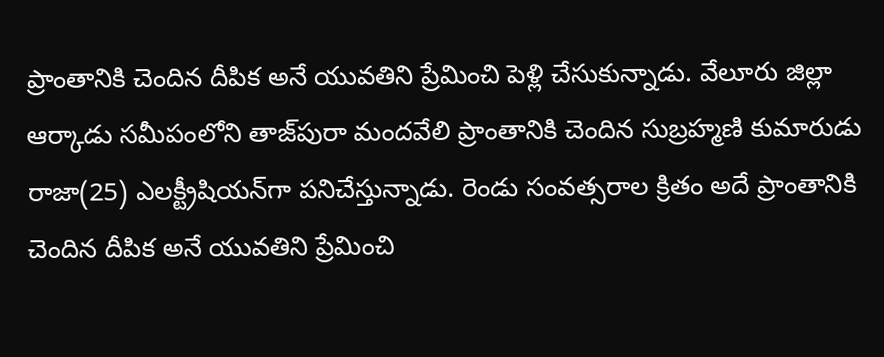ప్రాంతానికి చెందిన దీపిక అనే యువతిని ప్రేమించి పెళ్లి చేసుకున్నాడు. వేలూరు జిల్లా ఆర్కాడు సమీపంలోని తాజ్‌పురా మందవేలి ప్రాంతానికి చెందిన సుబ్రహ్మణి కుమారుడు రాజా(25) ఎలక్ట్రీషియన్‌‌గా పనిచేస్తున్నాడు. రెండు సంవత్సరాల క్రితం అదే ప్రాంతానికి చెందిన దీపిక అనే యువతిని ప్రేమించి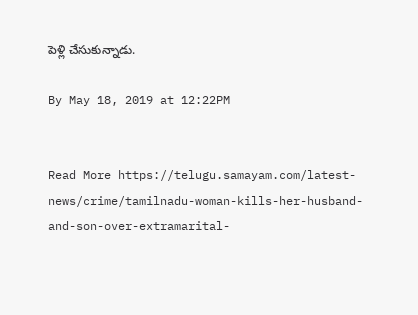పెళ్లి చేసుకున్నాడు.

By May 18, 2019 at 12:22PM


Read More https://telugu.samayam.com/latest-news/crime/tamilnadu-woman-kills-her-husband-and-son-over-extramarital-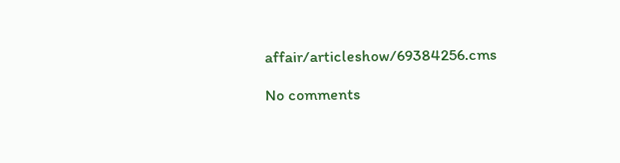affair/articleshow/69384256.cms

No comments